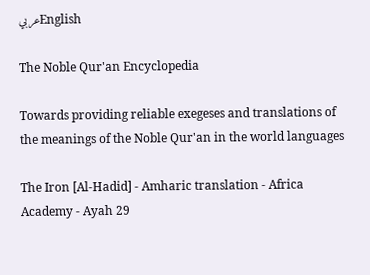عربيEnglish

The Noble Qur'an Encyclopedia

Towards providing reliable exegeses and translations of the meanings of the Noble Qur'an in the world languages

The Iron [Al-Hadid] - Amharic translation - Africa Academy - Ayah 29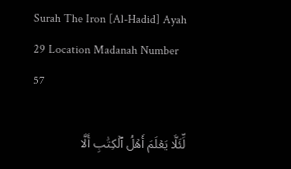Surah The Iron [Al-Hadid] Ayah 29 Location Madanah Number 57

لِّئَلَّا يَعۡلَمَ أَهۡلُ ٱلۡكِتَٰبِ أَلَّا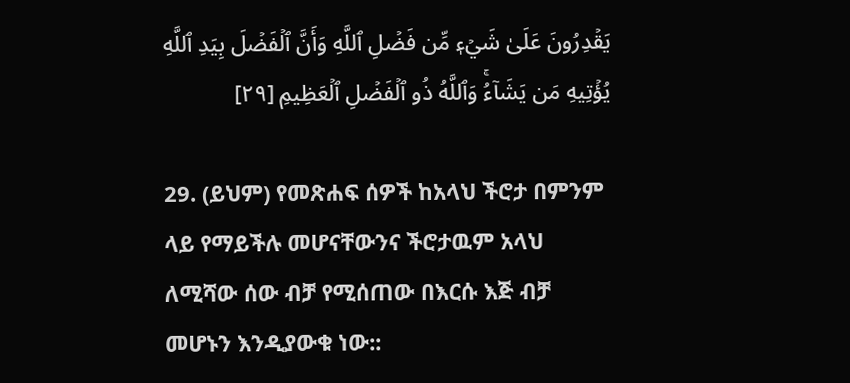يَقۡدِرُونَ عَلَىٰ شَيۡءٖ مِّن فَضۡلِ ٱللَّهِ وَأَنَّ ٱلۡفَضۡلَ بِيَدِ ٱللَّهِ يُؤۡتِيهِ مَن يَشَآءُۚ وَٱللَّهُ ذُو ٱلۡفَضۡلِ ٱلۡعَظِيمِ [٢٩]

29. (ይህም) የመጽሐፍ ሰዎች ከአላህ ችሮታ በምንም ላይ የማይችሉ መሆናቸውንና ችሮታዉም አላህ ለሚሻው ሰው ብቻ የሚሰጠው በእርሱ እጅ ብቻ መሆኑን እንዲያውቁ ነው::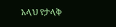አላህ የታላቅ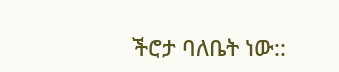ችሮታ ባለቤት ነው::